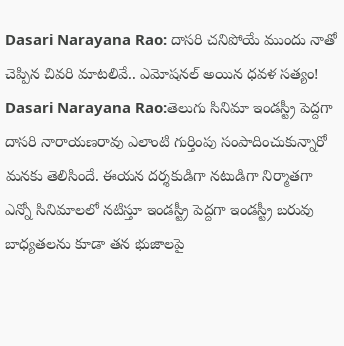Dasari Narayana Rao: దాసరి చనిపోయే ముందు నాతో చెప్పిన చివరి మాటలివే.. ఎమోషనల్ అయిన ధవళ సత్యం!
Dasari Narayana Rao:తెలుగు సినిమా ఇండస్ట్రీ పెద్దగా దాసరి నారాయణరావు ఎలాంటి గుర్తింపు సంపాదించుకున్నారో మనకు తెలిసిందే. ఈయన దర్శకుడిగా నటుడిగా నిర్మాతగా ఎన్నో సినిమాలలో నటిస్తూ ఇండస్ట్రీ పెద్దగా ఇండస్ట్రీ బరువు బాధ్యతలను కూడా తన భుజాలపై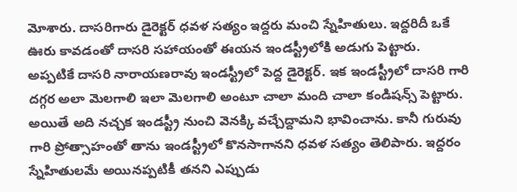మోశారు. దాసరిగారు డైరెక్టర్ ధవళ సత్యం ఇద్దరు మంచి స్నేహితులు. ఇద్దరిదీ ఒకే ఊరు కావడంతో దాసరి సహాయంతో ఈయన ఇండస్ట్రీలోకి అడుగు పెట్టారు.
అప్పటికే దాసరి నారాయణరావు ఇండస్ట్రీలో పెద్ద డైరెక్టర్. ఇక ఇండస్ట్రీలో దాసరి గారి దగ్గర అలా మెలగాలి ఇలా మెలగాలి అంటూ చాలా మంది చాలా కండిషన్స్ పెట్టారు. అయితే అది నచ్చక ఇండస్ట్రీ నుంచి వెనక్కి వచ్చేద్దామని భావించాను. కానీ గురువు గారి ప్రోత్సాహంతో తాను ఇండస్ట్రీలో కొనసాగానని ధవళ సత్యం తెలిపారు. ఇద్దరం స్నేహితులమే అయినప్పటికీ తనని ఎప్పుడు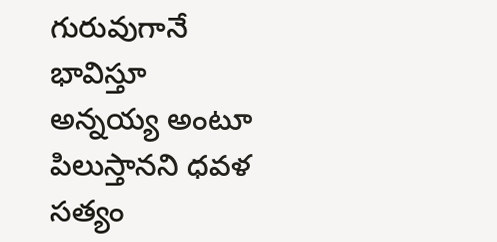గురువుగానే భావిస్తూ అన్నయ్య అంటూ పిలుస్తానని ధవళ సత్యం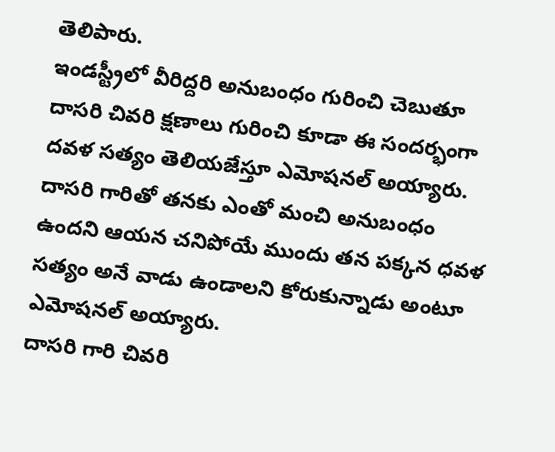తెలిపారు.
ఇండస్ట్రీలో వీరిద్దరి అనుబంధం గురించి చెబుతూ దాసరి చివరి క్షణాలు గురించి కూడా ఈ సందర్భంగా దవళ సత్యం తెలియజేస్తూ ఎమోషనల్ అయ్యారు. దాసరి గారితో తనకు ఎంతో మంచి అనుబంధం ఉందని ఆయన చనిపోయే ముందు తన పక్కన ధవళ సత్యం అనే వాడు ఉండాలని కోరుకున్నాడు అంటూ ఎమోషనల్ అయ్యారు.
దాసరి గారి చివరి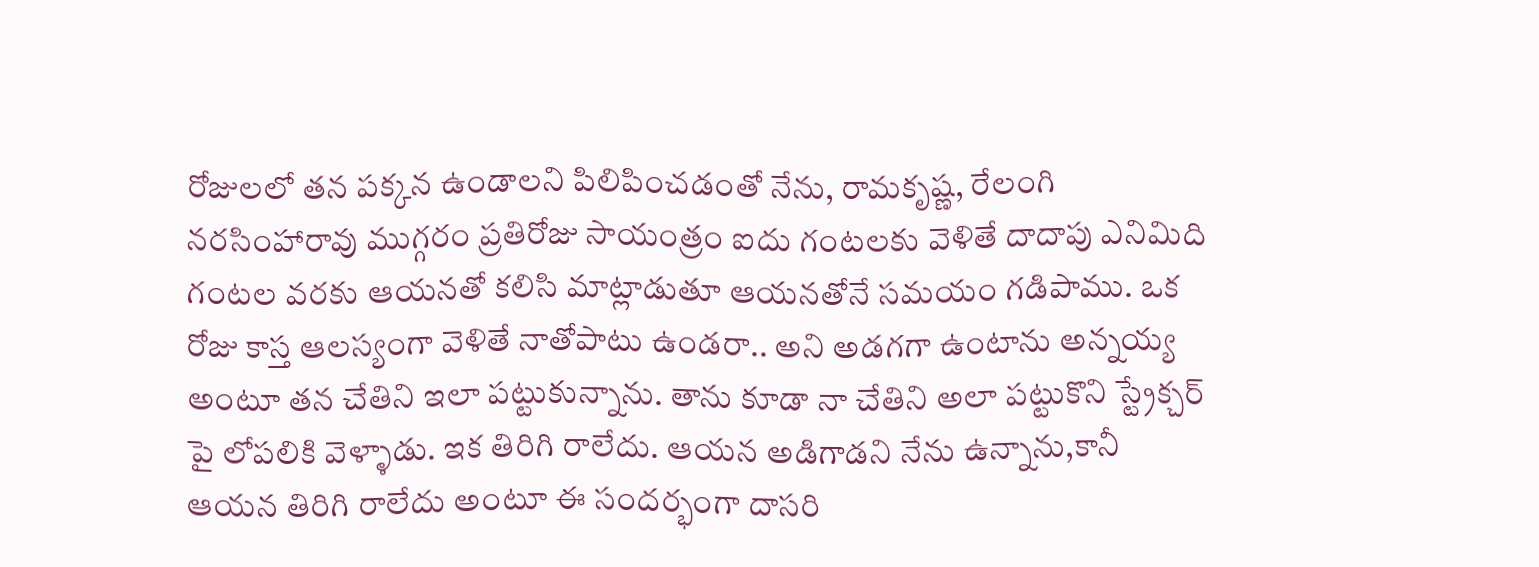రోజులలో తన పక్కన ఉండాలని పిలిపించడంతో నేను, రామకృష్ణ, రేలంగి నరసింహారావు ముగ్గరం ప్రతిరోజు సాయంత్రం ఐదు గంటలకు వెళితే దాదాపు ఎనిమిది గంటల వరకు ఆయనతో కలిసి మాట్లాడుతూ ఆయనతోనే సమయం గడిపాము. ఒక రోజు కాస్త ఆలస్యంగా వెళితే నాతోపాటు ఉండరా.. అని అడగగా ఉంటాను అన్నయ్య అంటూ తన చేతిని ఇలా పట్టుకున్నాను. తాను కూడా నా చేతిని అలా పట్టుకొని స్ట్రేక్చర్ పై లోపలికి వెళ్ళాడు. ఇక తిరిగి రాలేదు. ఆయన అడిగాడని నేను ఉన్నాను,కానీ ఆయన తిరిగి రాలేదు అంటూ ఈ సందర్భంగా దాసరి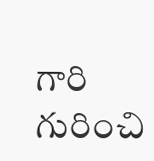గారి గురించి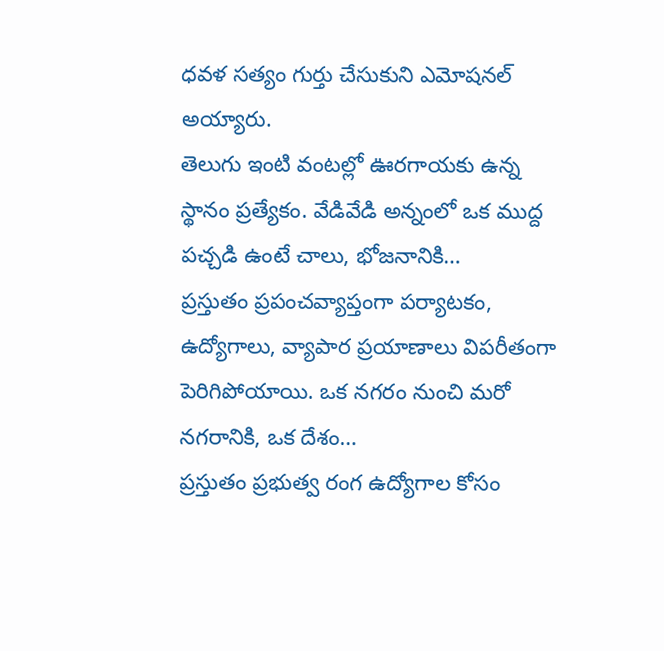ధవళ సత్యం గుర్తు చేసుకుని ఎమోషనల్ అయ్యారు.
తెలుగు ఇంటి వంటల్లో ఊరగాయకు ఉన్న స్థానం ప్రత్యేకం. వేడివేడి అన్నంలో ఒక ముద్ద పచ్చడి ఉంటే చాలు, భోజనానికి…
ప్రస్తుతం ప్రపంచవ్యాప్తంగా పర్యాటకం, ఉద్యోగాలు, వ్యాపార ప్రయాణాలు విపరీతంగా పెరిగిపోయాయి. ఒక నగరం నుంచి మరో నగరానికి, ఒక దేశం…
ప్రస్తుతం ప్రభుత్వ రంగ ఉద్యోగాల కోసం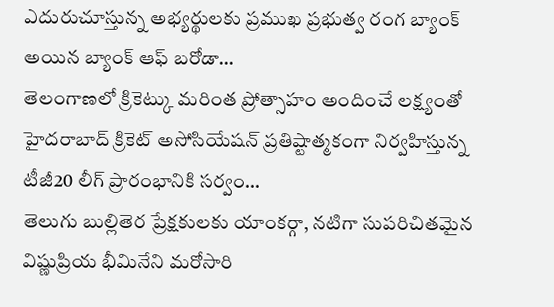ఎదురుచూస్తున్న అభ్యర్థులకు ప్రముఖ ప్రభుత్వ రంగ బ్యాంక్ అయిన బ్యాంక్ ఆఫ్ బరోడా…
తెలంగాణలో క్రికెట్కు మరింత ప్రోత్సాహం అందించే లక్ష్యంతో హైదరాబాద్ క్రికెట్ అసోసియేషన్ ప్రతిష్టాత్మకంగా నిర్వహిస్తున్న టీజీ20 లీగ్ ప్రారంభానికి సర్వం…
తెలుగు బుల్లితెర ప్రేక్షకులకు యాంకర్గా, నటిగా సుపరిచితమైన విష్ణుప్రియ భీమినేని మరోసారి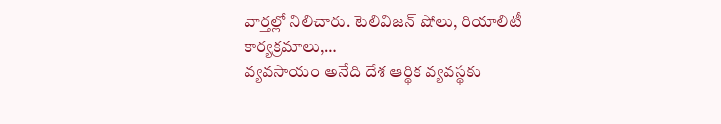వార్తల్లో నిలిచారు. టెలివిజన్ షోలు, రియాలిటీ కార్యక్రమాలు,…
వ్యవసాయం అనేది దేశ ఆర్థిక వ్యవస్థకు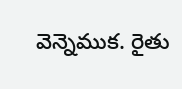వెన్నెముక. రైతు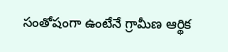సంతోషంగా ఉంటేనే గ్రామీణ ఆర్థిక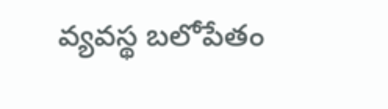వ్యవస్థ బలోపేతం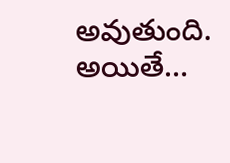అవుతుంది. అయితే…